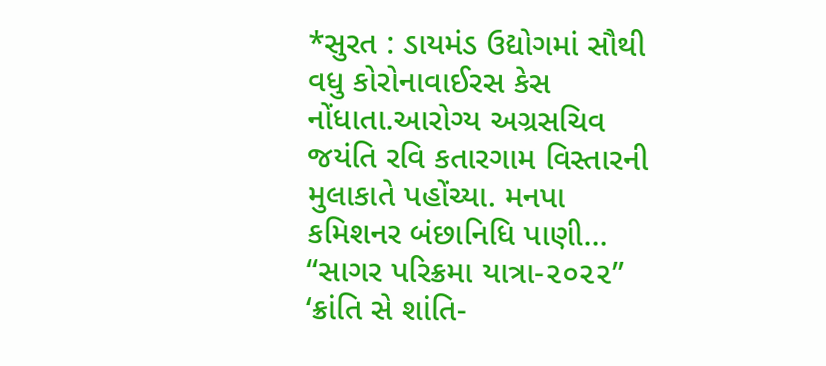*સુરત : ડાયમંડ ઉદ્યોગમાં સૌથી વધુ કોરોનાવાઈરસ કેસ નોંધાતા.આરોગ્ય અગ્રસચિવ જયંતિ રવિ કતારગામ વિસ્તારની મુલાકાતે પહોંચ્યા. મનપા કમિશનર બંછાનિધિ પાણી…
“સાગર પરિક્રમા યાત્રા-૨૦૨૨” ‘ક્રાંતિ સે શાંતિ-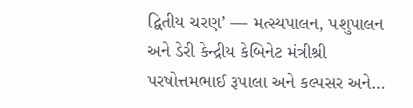દ્વિતીય ચરણ’ — મત્સ્યપાલન, પશુપાલન અને ડેરી કેન્દ્રીય કેબિનેટ મંત્રીશ્રી પરષોત્તમભાઈ રૂપાલા અને કલ્પસર અને…